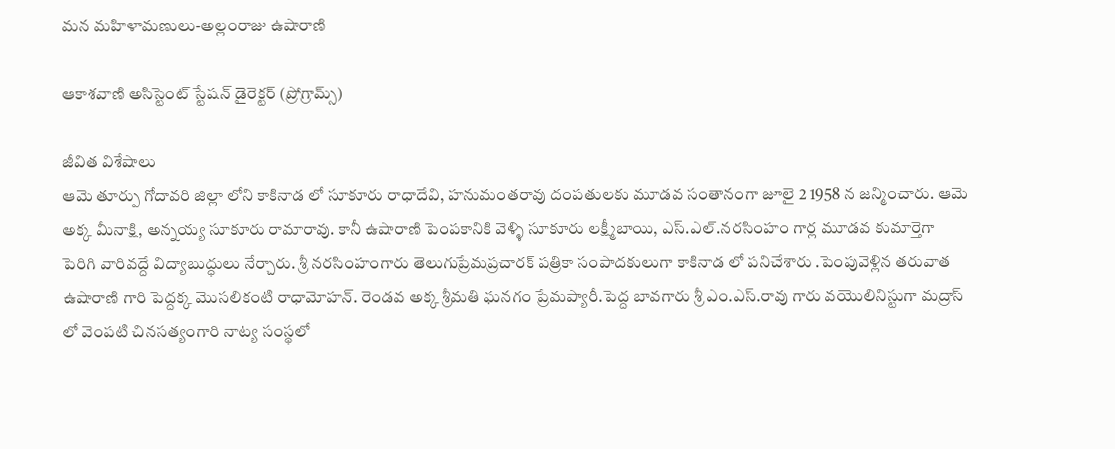మన మహిళామణులు-అల్లంరాజు ఉషారాణి

ఆకాశవాణి అసిస్టెంట్ స్టేషన్ డైరెక్టర్ (ప్రోగ్రామ్స్)

జీవిత విశేషాలు
ఆమె తూర్పు గోదావరి జిల్లా లోని కాకినాడ లో సూకూరు రాధాదేవి, హనుమంతరావు దంపతులకు మూడవ సంతానంగా జూలై 2 1958 న జన్మించారు. ఆమె అక్క మీనాక్షి, అన్నయ్య సూకూరు రామారావు. కానీ ఉషారాణి పెంపకానికి వెళ్ళి సూకూరు లక్ష్మీబాయి, ఎస్.ఎల్.నరసింహం గార్ల మూడవ కుమార్తెగా పెరిగి వారివద్దే విద్యాబుద్ధులు నేర్చారు. శ్రీ నరసింహంగారు తెలుగుప్రేమప్రచారక్ పత్రికా సంపాదకులుగా కాకినాడ లో పనిచేశారు .పెంపువెళ్లిన తరువాత ఉషారాణి గారి పెద్దక్క మొసలికంటి రాధామోహన్. రెండవ అక్క శ్రీమతి ఘనగం ప్రేమప్యారీ.పెద్ద బావగారు శ్రీ ఎం.ఎస్.రావు గారు వయొలినిస్టుగా మద్రాస్ లో వెంపటి చినసత్యంగారి నాట్య సంస్థలో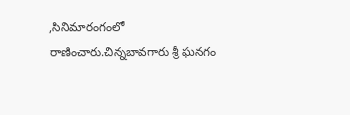,సినిమారంగంలో రాణించారు.చిన్నబావగారు శ్రీ ఘనగం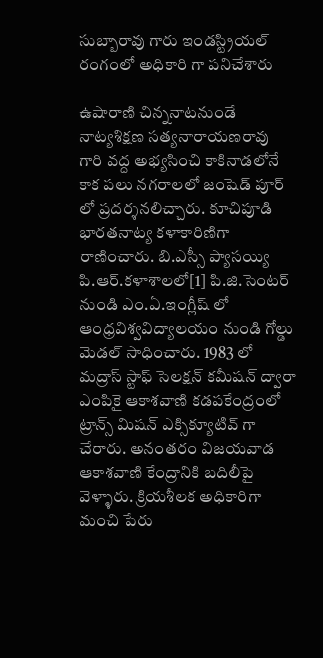సుబ్బారావు గారు ఇండస్ట్రియల్ రంగంలో అధికారి గా పనిచేశారు

ఉషారాణి చిన్ననాటనుండే నాట్యశిక్షణ సత్యనారాయణరావు గారి వద్ద అభ్యసించి కాకినాడలోనే కాక పలు నగరాలలో జంషెడ్ పూర్ లో ప్రదర్శనలిచ్చారు. కూచిపూడి భారతనాట్య కళాకారిణిగా రాణించారు. బి.ఎస్సీ ప్యాసయ్యి పి.ఆర్.కళాశాలలో[1] పి.జి.సెంటర్ నుండి ఎం.ఏ.ఇంగ్లీష్ లో ఆంధ్రవిశ్వవిద్యాలయం నుండి గోల్డు మెడల్ సాధించారు. 1983 లో మద్రాస్ స్టాఫ్ సెలక్షన్ కమీషన్ ద్వారా ఎంపికై ఆకాశవాణి కడపకేంద్రంలో ట్రాన్స్ మిషన్ ఎక్సిక్యూటివ్ గా చేరారు. అనంతరం విజయవాడ ఆకాశవాణి కేంద్రానికి బదిలీపై వెళ్ళారు. క్రియశీలక అధికారిగా మంచి పేరు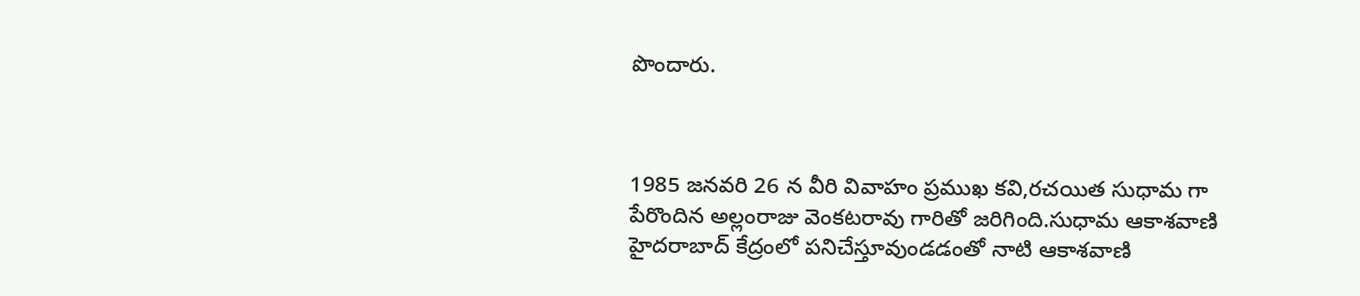పొందారు.



1985 జనవరి 26 న వీరి వివాహం ప్రముఖ కవి,రచయిత సుధామ గా పేరొందిన అల్లంరాజు వెంకటరావు గారితో జరిగింది.సుధామ ఆకాశవాణి హైదరాబాద్ కేద్రంలో పనిచేస్తూవుండడంతో నాటి ఆకాశవాణి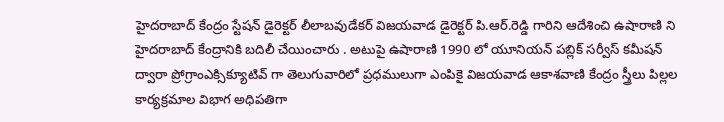హైదరాబాద్ కేంద్రం స్టేషన్ డైరెక్టర్ లీలాబవుడేకర్ విజయవాడ డైరెక్టర్ పి.ఆర్.రెడ్డి గారిని ఆదేశించి ఉషారాణి ని హైదరాబాద్ కేంద్రానికి బదిలీ చేయించారు . అటుపై ఉషారాణి 1990 లో యూనియన్ పబ్లిక్ సర్వీస్ కమీషన్ ద్వారా ప్రోగ్రాంఎక్సిక్యూటివ్ గా తెలుగువారిలో ప్రధములుగా ఎంపికై విజయవాడ ఆకాశవాణి కేంద్రం స్త్రీలు పిల్లల కార్యక్రమాల విభాగ అధిపతిగా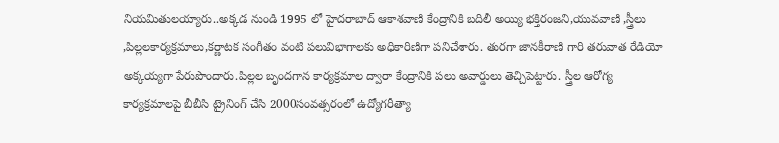నియమితులయ్యారు..అక్కడ నుండి 1995 లో హైదరాబాద్ ఆకాశవాణి కేంద్రానికి బదిలీ అయ్యి భక్తిరంజని,యువవాణి ,స్త్రీలు ,పిల్లలకార్యక్రమాలు,కర్ణాటక సంగీతం వంటి పలువిభాగాలకు అధికారిణిగా పనిచేశారు. తురగా జానకీరాణి గారి తరువాత రేడియో అక్కయ్యగా పేరుపొందారు.పిల్లల బృందగాన కార్యక్రమాల ద్వారా కేంద్రానికి పలు అవార్డులు తెచ్చిపెట్టారు. స్త్రీల ఆరోగ్య కార్యక్రమాలపై బీబీసి ట్రైనింగ్ చేసి 2000సంవత్సరంలో ఉద్యోగరీత్యా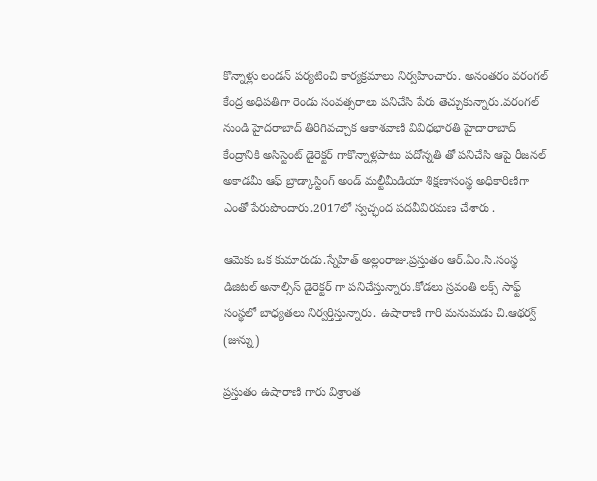కొన్నాళ్లు లండన్ పర్యటించి కార్యక్రమాలు నిర్వహించారు. అనంతరం వరంగల్ కేంద్ర అధిపతిగా రెండు సంవత్సరాలు పనిచేసి పేరు తెచ్చుకున్నారు.వరంగల్ నుండి హైదరాబాద్ తిరిగివచ్చాక ఆకాశవాణి వివిధభారతి హైదారాబాద్ కేంద్రానికి అసిస్టెంట్ డైరెక్టర్ గాకొన్నాళ్లపాటు పదోన్నతి తో పనిచేసి ఆపై రీజనల్ అకాడమీ ఆఫ్ బ్రాడ్కాస్టింగ్ అండ్ మల్టీమీడియా శిక్షణాసంస్థ అధికారిణిగా ఎంతో పేరుపొందారు.2017లో స్వచ్ఛంద పదవీవిరమణ చేశారు .

ఆమెకు ఒక కుమారుడు.స్నేహిత్ అల్లంరాజు.ప్రస్తుతం ఆర్.ఏం.సి.సంస్థ డిజిటల్ అనాల్సిస్ డైరెక్టర్ గా పనిచేస్తున్నారు.కోడలు స్రవంతి లక్స్ సాఫ్ట్ సంస్థలో బాధ్యతలు నిర్వర్తిస్తున్నారు. ఉషారాణి గారి మనుమడు చి.ఆథర్వ్ (జున్ను)

ప్రస్తుతం ఉషారాణి గారు విశ్రాంత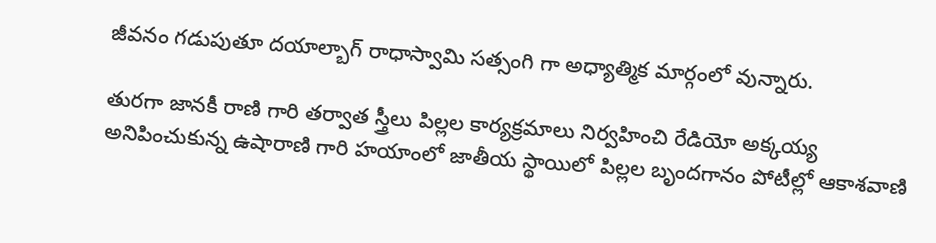జీవనం గడుపుతూ దయాల్బాగ్ రాధాస్వామి సత్సంగి గా అధ్యాత్మిక మార్గంలో వున్నారు.

తురగా జానకీ రాణి గారి తర్వాత స్త్రీలు పిల్లల కార్యక్రమాలు నిర్వహించి రేడియో అక్కయ్య అనిపించుకున్న ఉషారాణి గారి హయాంలో జాతీయ స్థాయిలో పిల్లల బృందగానం పోటీల్లో ఆకాశవాణి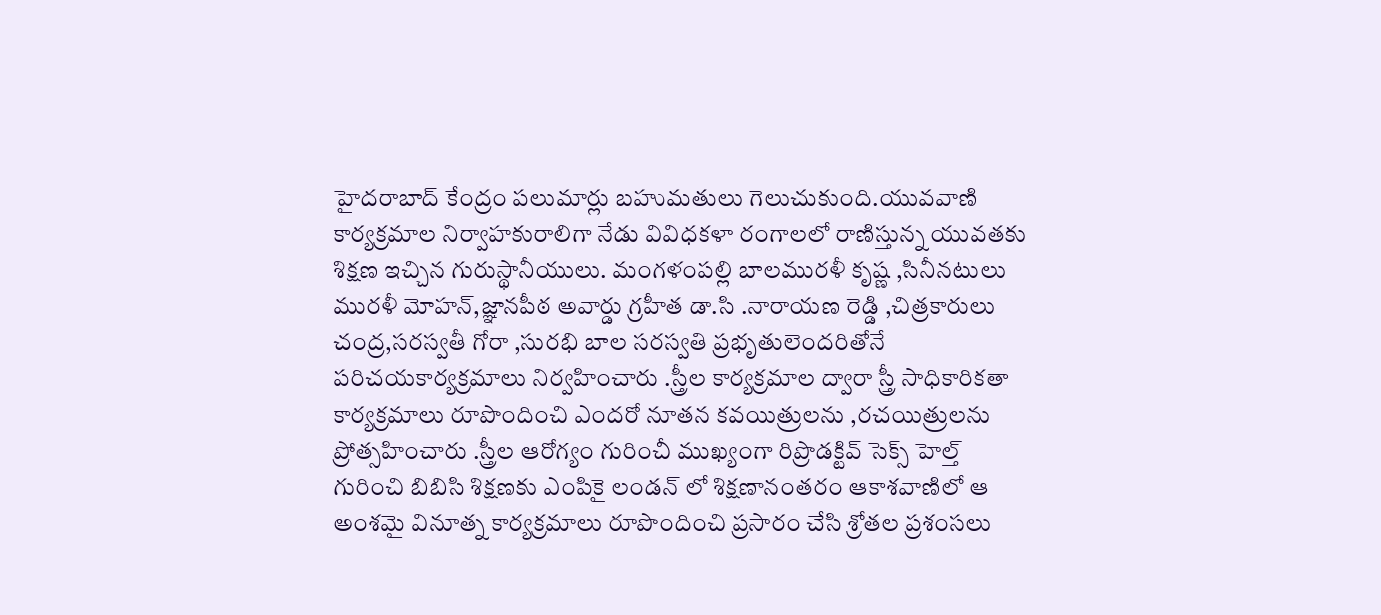హైదరాబాద్ కేంద్రం పలుమార్లు బహుమతులు గెలుచుకుంది.యువవాణి కార్యక్రమాల నిర్వాహకురాలిగా నేడు వివిధకళా రంగాలలో రాణిస్తున్న యువతకు శిక్షణ ఇచ్చిన గురుస్థానీయులు. మంగళంపల్లి బాలమురళీ కృష్ణ ,సినీనటులు మురళీ మోహన్,జ్ఞానపీఠ అవార్డు గ్రహీత డా.సి .నారాయణ రెడ్డి ,చిత్రకారులు చంద్ర,సరస్వతీ గోరా ,సురభి బాల సరస్వతి ప్రభృతులెందరితోనే పరిచయకార్యక్రమాలు నిర్వహించారు .స్త్రీల కార్యక్రమాల ద్వారా స్త్రీ సాధికారికతా కార్యక్రమాలు రూపొందించి ఎందరో నూతన కవయిత్రులను ,రచయిత్రులను ప్రోత్సహించారు .స్త్రీల ఆరోగ్యం గురించీ ముఖ్యంగా రిప్రొడక్టివ్ సెక్స్ హెల్త్ గురించి బిబిసి శిక్షణకు ఎంపికై లండన్ లో శిక్షణానంతరం ఆకాశవాణిలో ఆ అంశమై వినూత్న కార్యక్రమాలు రూపొందించి ప్రసారం చేసి శ్రోతల ప్రశంసలు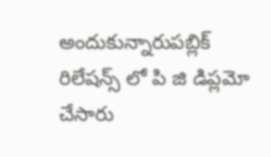అందుకున్నారుపబ్లిక్ రిలేషన్స్ లో పి జి డిప్లమో చేసారు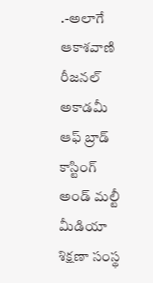.-అలాగే ఆకాశవాణి రీజనల్ అకాడమీ ఆఫ్ బ్రాడ్ కాస్టింగ్ అండ్ మల్టీ మీడియా శిక్షణా సంస్థ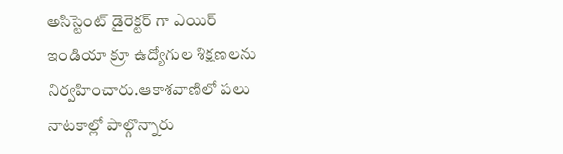అసిస్టెంట్ డైరెక్టర్ గా ఎయిర్ ఇండియా క్రూ ఉద్యోగుల శిక్షణలను నిర్వహించారు.ఆకాశవాణిలో పలు నాటకాల్లో పాల్గొన్నారు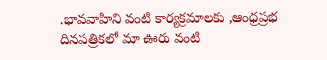.భావవాహిని వంటి కార్యక్రమాలకు ,ఆంధ్రప్రభ దినపత్రికలో మా ఊరు వంటి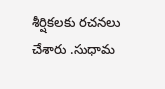శీర్షికలకు రచనలు చేశారు .సుధామ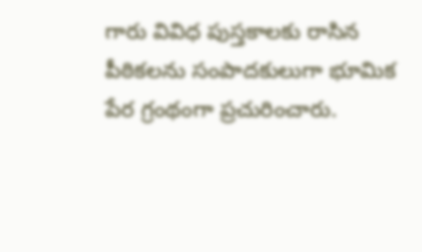గారు వివిధ పుస్తకాలకు రాసిన పీఠికలను సంపాదకులుగా భూమిక పేర గ్రంథంగా ప్రచురించారు.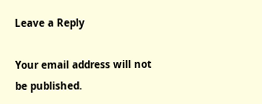Leave a Reply

Your email address will not be published.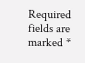Required fields are marked *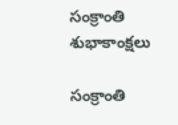సంక్రాంతి శుభాకాంక్షలు

సంక్రాంతి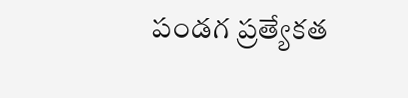పండగ ప్రత్యేకత